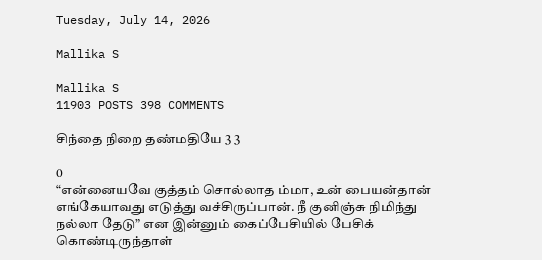Tuesday, July 14, 2026

Mallika S

Mallika S
11903 POSTS 398 COMMENTS

சிந்தை நிறை தண்மதியே 3 3

0
“என்னையவே குத்தம் சொல்லாத ம்மா, உன் பையன்தான் எங்கேயாவது எடுத்து வச்சிருப்பான். நீ குனிஞ்சு நிமிந்து நல்லா தேடு” என இன்னும் கைப்பேசியில் பேசிக் கொண்டிருந்தாள்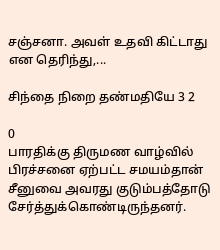சஞ்சனா. அவள் உதவி கிட்டாது என தெரிந்து,...

சிந்தை நிறை தண்மதியே 3 2

0
பாரதிக்கு திருமண வாழ்வில் பிரச்சனை ஏற்பட்ட சமயம்தான் சீனுவை அவரது குடும்பத்தோடு சேர்த்துக்கொண்டிருந்தனர்.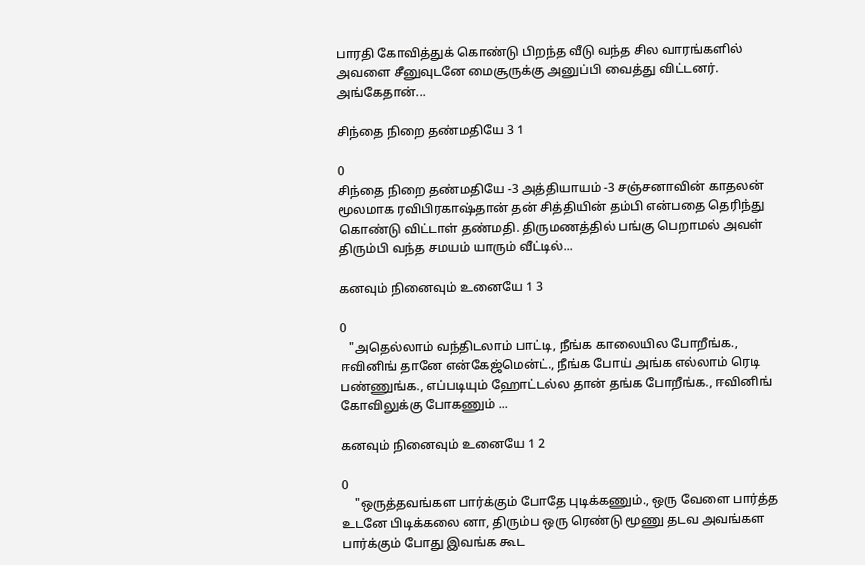பாரதி கோவித்துக் கொண்டு பிறந்த வீடு வந்த சில வாரங்களில் அவளை சீனுவுடனே மைசூருக்கு அனுப்பி வைத்து விட்டனர். அங்கேதான்...

சிந்தை நிறை தண்மதியே 3 1

0
சிந்தை நிறை தண்மதியே -3 அத்தியாயம் -3 சஞ்சனாவின் காதலன் மூலமாக ரவிபிரகாஷ்தான் தன் சித்தியின் தம்பி என்பதை தெரிந்து கொண்டு விட்டாள் தண்மதி. திருமணத்தில் பங்கு பெறாமல் அவள் திரும்பி வந்த சமயம் யாரும் வீட்டில்...

கனவும் நினைவும் உனையே 1 3

0
   "அதெல்லாம் வந்திடலாம் பாட்டி, நீங்க காலையில போறீங்க., ஈவினிங் தானே என்கேஜ்மென்ட்., நீங்க போய் அங்க எல்லாம் ரெடி பண்ணுங்க., எப்படியும் ஹோட்டல்ல தான் தங்க போறீங்க., ஈவினிங் கோவிலுக்கு போகணும் ...

கனவும் நினைவும் உனையே 1 2

0
    "ஒருத்தவங்கள பார்க்கும் போதே புடிக்கணும்., ஒரு வேளை பார்த்த உடனே பிடிக்கலை னா, திரும்ப ஒரு ரெண்டு மூணு தடவ அவங்கள பார்க்கும் போது இவங்க கூட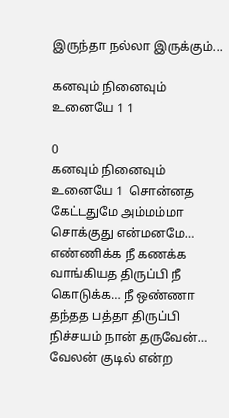இருந்தா நல்லா இருக்கும்...

கனவும் நினைவும் உனையே 1 1

0
கனவும் நினைவும் உனையே 1  சொன்னத கேட்டதுமே அம்மம்மா சொக்குது என்மனமே… எண்ணிக்க நீ கணக்க வாங்கியத திருப்பி நீ கொடுக்க… நீ ஒண்ணா தந்தத பத்தா திருப்பி நிச்சயம் நான் தருவேன்…       வேலன் குடில் என்ற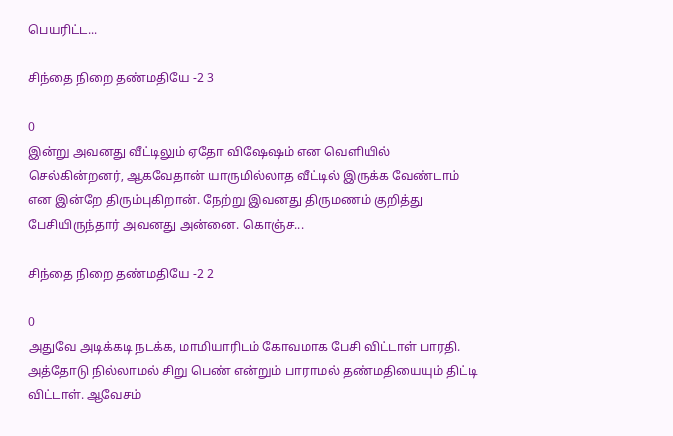பெயரிட்ட...

சிந்தை நிறை தண்மதியே -2 3

0
இன்று அவனது வீட்டிலும் ஏதோ விஷேஷம் என வெளியில் செல்கின்றனர், ஆகவேதான் யாருமில்லாத வீட்டில் இருக்க வேண்டாம் என இன்றே திரும்புகிறான். நேற்று இவனது திருமணம் குறித்து பேசியிருந்தார் அவனது அன்னை. கொஞ்ச...

சிந்தை நிறை தண்மதியே -2 2

0
அதுவே அடிக்கடி நடக்க, மாமியாரிடம் கோவமாக பேசி விட்டாள் பாரதி. அத்தோடு நில்லாமல் சிறு பெண் என்றும் பாராமல் தண்மதியையும் திட்டி விட்டாள். ஆவேசம்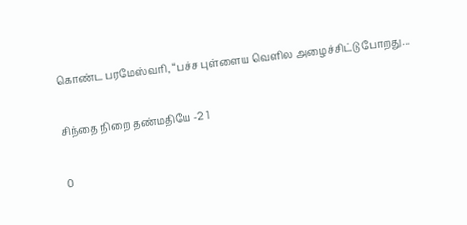கொண்ட பரமேஸ்வரி, “பச்ச புள்ளைய வெளில அழைச்சிட்டு போறது...

சிந்தை நிறை தண்மதியே -2 1

0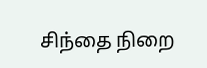சிந்தை நிறை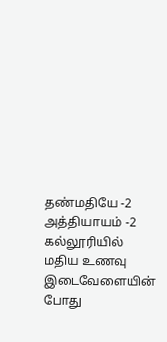தண்மதியே -2 அத்தியாயம் -2 கல்லூரியில் மதிய உணவு இடைவேளையின் போது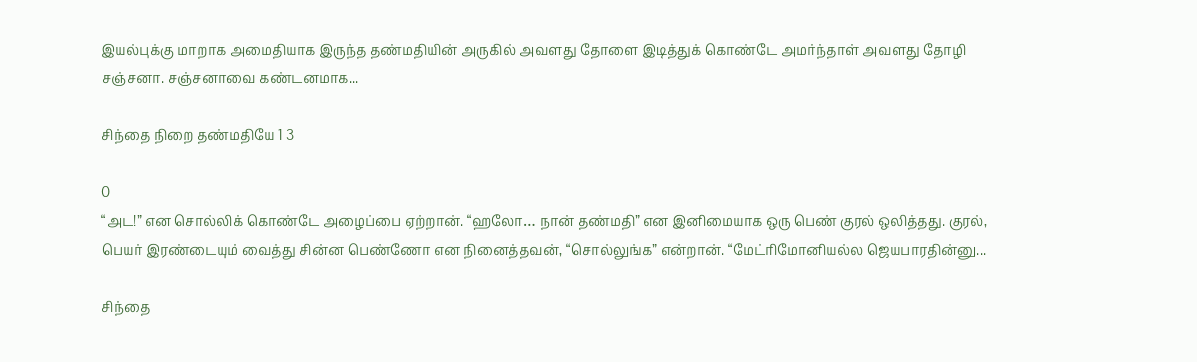இயல்புக்கு மாறாக அமைதியாக இருந்த தண்மதியின் அருகில் அவளது தோளை இடித்துக் கொண்டே அமர்ந்தாள் அவளது தோழி சஞ்சனா. சஞ்சனாவை கண்டனமாக...

சிந்தை நிறை தண்மதியே 1 3

0
“அட!” என சொல்லிக் கொண்டே அழைப்பை ஏற்றான். “ஹலோ… நான் தண்மதி” என இனிமையாக ஒரு பெண் குரல் ஒலித்தது. குரல், பெயர் இரண்டையும் வைத்து சின்ன பெண்ணோ என நினைத்தவன், “சொல்லுங்க” என்றான். “மேட்ரிமோனியல்ல ஜெயபாரதின்னு...

சிந்தை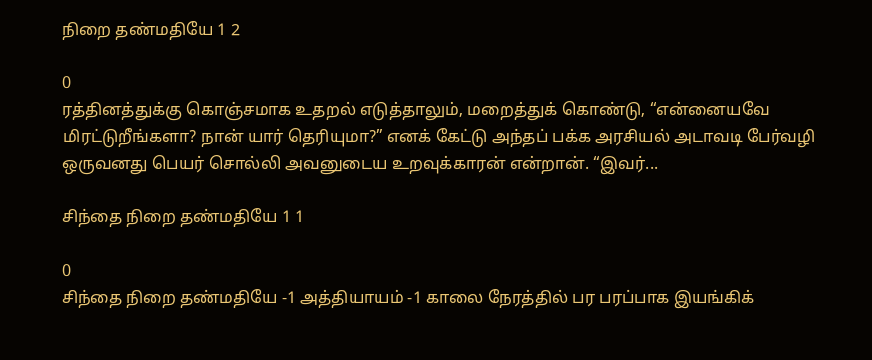நிறை தண்மதியே 1 2

0
ரத்தினத்துக்கு கொஞ்சமாக உதறல் எடுத்தாலும், மறைத்துக் கொண்டு, “என்னையவே மிரட்டுறீங்களா? நான் யார் தெரியுமா?” எனக் கேட்டு அந்தப் பக்க அரசியல் அடாவடி பேர்வழி ஒருவனது பெயர் சொல்லி அவனுடைய உறவுக்காரன் என்றான். “இவர்...

சிந்தை நிறை தண்மதியே 1 1

0
சிந்தை நிறை தண்மதியே -1 அத்தியாயம் -1 காலை நேரத்தில் பர பரப்பாக இயங்கிக்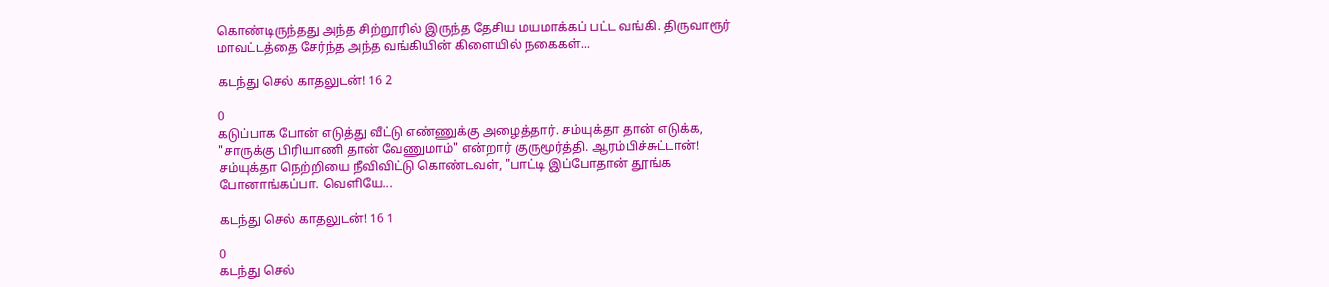கொண்டிருந்தது அந்த சிற்றூரில் இருந்த தேசிய மயமாக்கப் பட்ட வங்கி. திருவாரூர் மாவட்டத்தை சேர்ந்த அந்த வங்கியின் கிளையில் நகைகள்...

கடந்து செல் காதலுடன்! 16 2

0
கடுப்பாக போன் எடுத்து வீட்டு எண்ணுக்கு அழைத்தார். சம்யுக்தா தான் எடுக்க, "சாருக்கு பிரியாணி தான் வேணுமாம்" என்றார் குருமூர்த்தி. ஆரம்பிச்சுட்டான்! சம்யுக்தா நெற்றியை நீவிவிட்டு கொண்டவள், "பாட்டி இப்போதான் தூங்க போனாங்கப்பா. வெளியே...

கடந்து செல் காதலுடன்! 16 1

0
கடந்து செல்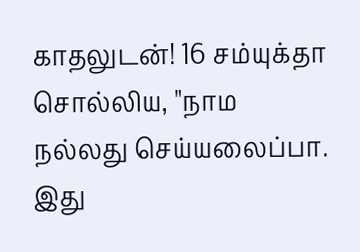காதலுடன்! 16 சம்யுக்தா சொல்லிய, "நாம நல்லது செய்யலைப்பா. இது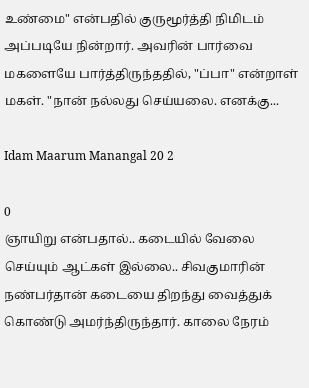உண்மை" என்பதில் குருமூர்த்தி நிமிடம் அப்படியே நின்றார். அவரின் பார்வை மகளையே பார்த்திருந்ததில், "ப்பா" என்றாள் மகள். "நான் நல்லது செய்யலை. எனக்கு...

Idam Maarum Manangal 20 2

0
ஞாயிறு என்பதால்.. கடையில் வேலை செய்யும் ஆட்கள் இல்லை.. சிவகுமாரின் நண்பர்தான் கடையை திறந்து வைத்துக் கொண்டு அமர்ந்திருந்தார். காலை நேரம்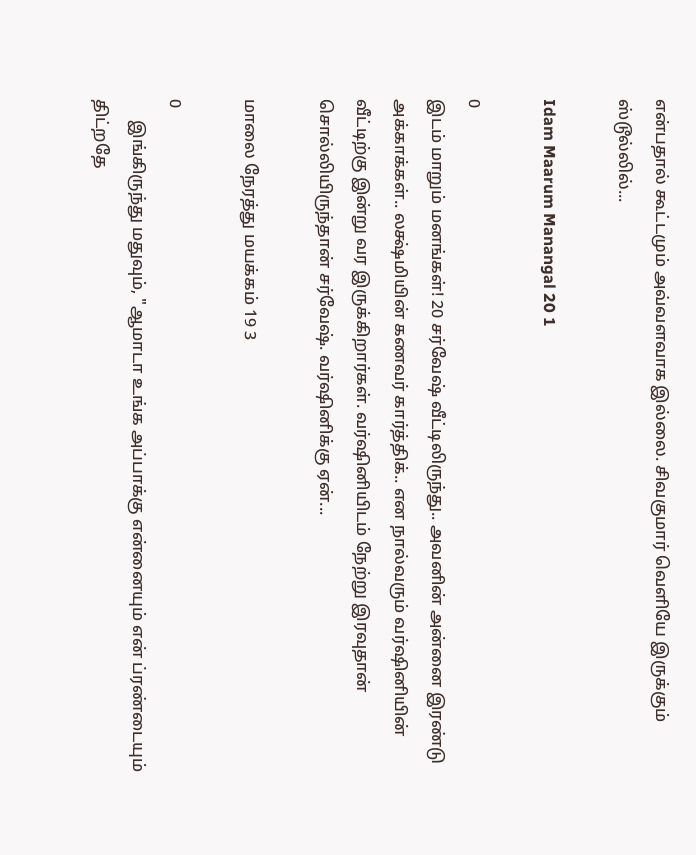என்பதால் கூட்டமும் அவ்வளவாக இல்லை. சிவகுமார் வெளியே இருக்கும் ஸ்டூல்லில்...

Idam Maarum Manangal 20 1

0
இடம் மாறும் மனங்கள்! 20 சர்வேஷ் வீட்டிலிருந்து.. அவனின் அன்னை இரண்டு அக்காக்கள்.. லக்ஷ்மியின் கணவர் கார்த்திக்.. என நால்வரும் வர்ஷினியின் வீட்டிற்கு இன்று வர இருக்கிறார்கள். வர்ஷினியிடம் நேற்று இரவுதான் சொல்லியிருந்தான் சர்வேஷ். வர்ஷினிக்கு ஏன்...

மாலை நேரத்து மயக்கம் 19 3

0
     இங்கிருந்து மதுவும், "ஆமாடா உங்க அப்பாக்கு என்னையும் என் ப்ரண்டையும் திட்றதே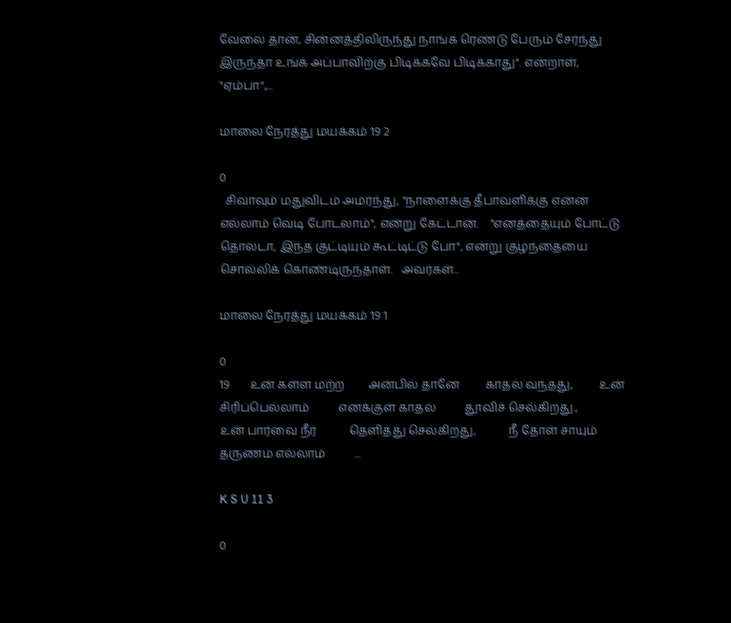வேலை தான், சின்னத்திலிருந்து நாங்க ரெண்டு பேரும் சேர்ந்து இருந்தா உங்க அப்பாவிற்கு பிடிக்கவே பிடிக்காது". என்றாள்,      "ஏம்பா",...

மாலை நேரத்து மயக்கம் 19 2

0
  சிவாவும் மதுவிடம் அமர்ந்து, "நாளைக்கு தீபாவளிக்கு என்ன எல்லாம் வெடி போடலாம்", என்று கேட்டான்.    "எனத்தையும் போட்டு தொலடா, இந்த குட்டியும் கூட்டிட்டு போ", என்று குழந்தையை சொல்லிக் கொண்டிருந்தாள்.   அவர்கள்...

மாலை நேரத்து மயக்கம் 19 1

0
19       உன் கள்ள மற்ற        அன்பில் தானே         காதல் வந்தது,         உன் சிரிப்பெல்லாம்          எனக்குள் காதல்          தூவிச் செல்கிறது.,          உன் பார்வை நீர்           தெளித்து செல்கிறது,           நீ தோள் சாயும்           தருணம் எல்லாம்          ...

K S U 11 3

0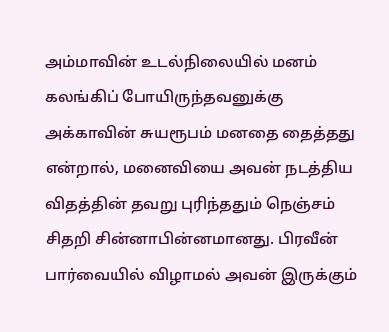அம்மாவின் உடல்நிலையில் மனம் கலங்கிப் போயிருந்தவனுக்கு அக்காவின் சுயரூபம் மனதை தைத்தது என்றால், மனைவியை அவன் நடத்திய விதத்தின் தவறு புரிந்ததும் நெஞ்சம் சிதறி சின்னாபின்னமானது. பிரவீன் பார்வையில் விழாமல் அவன் இருக்கும்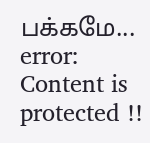பக்கமே...
error: Content is protected !!